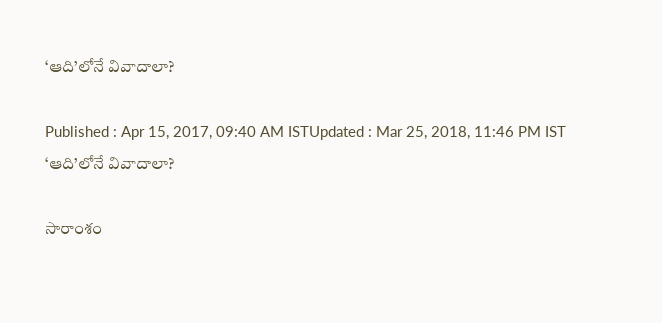‘ఆది’లోనే వివాదాలా?

Published : Apr 15, 2017, 09:40 AM ISTUpdated : Mar 25, 2018, 11:46 PM IST
‘ఆది’లోనే వివాదాలా?

సారాంశం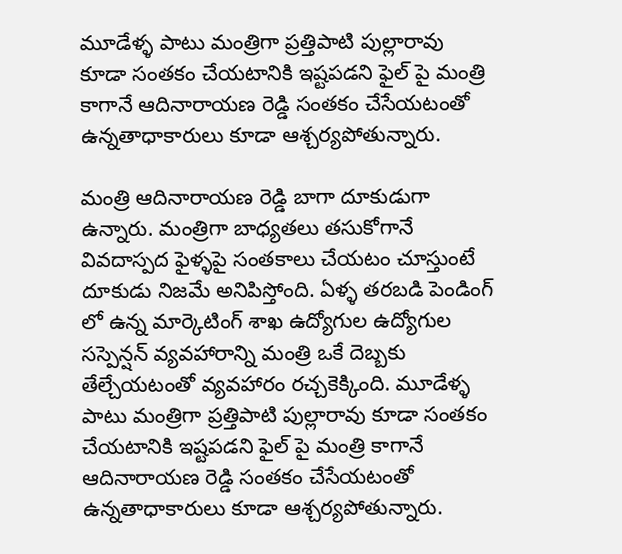మూడేళ్ళ పాటు మంత్రిగా ప్రత్తిపాటి పుల్లారావు కూడా సంతకం చేయటానికి ఇష్టపడని ఫైల్ పై మంత్రి కాగానే ఆదినారాయణ రెడ్డి సంతకం చేసేయటంతో ఉన్నతాధాకారులు కూడా ఆశ్చర్యపోతున్నారు.

మంత్రి ఆదినారాయణ రెడ్డి బాగా దూకుడుగా ఉన్నారు. మంత్రిగా బాధ్యతలు తసుకోగానే వివదాస్పద ఫైళ్ళపై సంతకాలు చేయటం చూస్తుంటే దూకుడు నిజమే అనిపిస్తోంది. ఏళ్ళ తరబడి పెండింగ్ లో ఉన్న మార్కెటింగ్ శాఖ ఉద్యోగుల ఉద్యోగుల సస్పెన్షన్ వ్యవహారాన్ని మంత్రి ఒకే దెబ్బకు తేల్చేయటంతో వ్యవహారం రచ్చకెక్కింది. మూడేళ్ళ పాటు మంత్రిగా ప్రత్తిపాటి పుల్లారావు కూడా సంతకం చేయటానికి ఇష్టపడని ఫైల్ పై మంత్రి కాగానే ఆదినారాయణ రెడ్డి సంతకం చేసేయటంతో ఉన్నతాధాకారులు కూడా ఆశ్చర్యపోతున్నారు.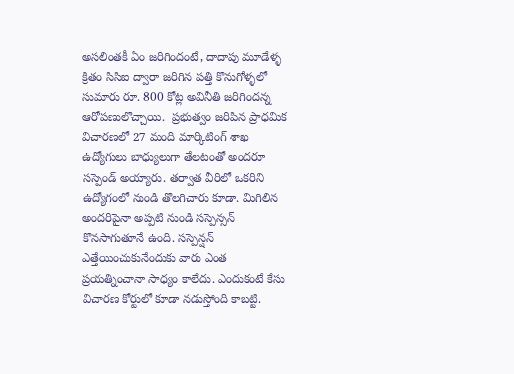అసలింతకీ ఏం జరిగిందంటే, దాదాపు మూడేళ్ళ క్రితం సిసిఐ ద్వారా జరిగిన పత్తి కొనుగోళ్ళలో సుమారు రూ. 800 కోట్ల అవినీతి జరిగిందన్న ఆరోపణులొచ్చాయి.  ప్రభుత్వం జరిపిన ప్రాధమిక విచారణలో 27 మంది మార్కిటింగ్ శాఖ ఉద్యోగులు బాధ్యులుగా తేలటంతో అందరూ సస్పెండ్ అయ్యారు. తర్వాత వీరిలో ఒకరిని ఉద్యోగంలో నుండి తొలగిచారు కూడా. మిగిలిన అందరిపైనా అప్పటి నుండి సస్పెన్సన్ కొనసాగుతూనే ఉంది. సస్పెన్షన్ ఎత్తేయించుకునేందుకు వారు ఎంత ప్రయత్నించానా సాధ్యం కాలేదు. ఎందుకంటే కేసు విచారణ కోర్టులో కూడా నడుస్తోంది కాబట్టి.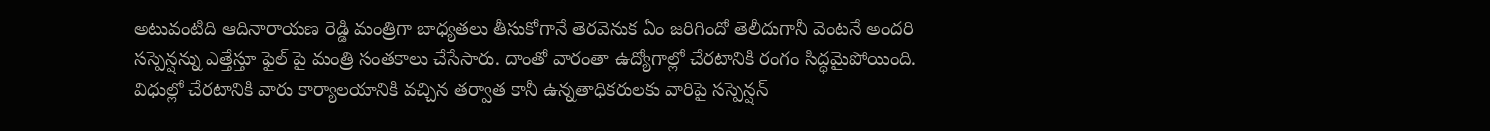అటువంటిది ఆదినారాయణ రెడ్డి మంత్రిగా బాధ్యతలు తీసుకోగానే తెరవెనుక ఏం జరిగిందో తెలీదుగానీ వెంటనే అందరి సస్పెన్షన్ను ఎత్తేస్తూ ఫైల్ పై మంత్రి సంతకాలు చేసేసారు. దాంతో వారంతా ఉద్యోగాల్లో చేరటానికి రంగం సిద్ధమైపోయింది. విధుల్లో చేరటానికి వారు కార్యాలయానికి వచ్చిన తర్వాత కానీ ఉన్నతాధికరులకు వారిపై సస్పెన్షన్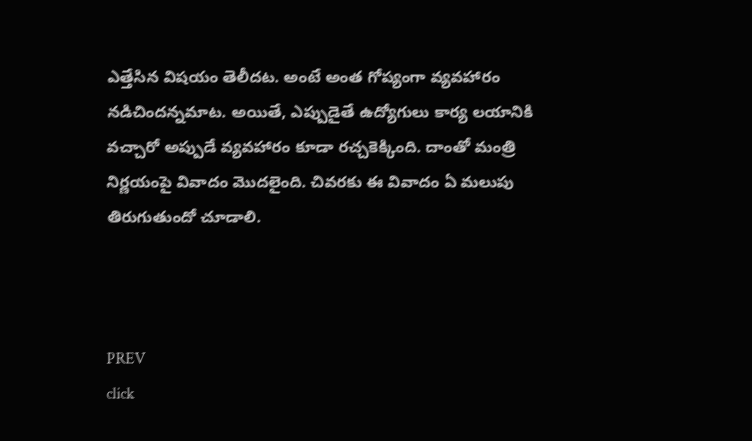ఎత్తేసిన విషయం తెలీదట. అంటే అంత గోప్యంగా వ్యవహారం నడిచిందన్నమాట. అయితే, ఎప్పుడైతే ఉద్యోగులు కార్య లయానికి వచ్చారో అప్పుడే వ్యవహారం కూడా రచ్చకెక్కింది. దాంతో మంత్రి నిర్ణయంపై వివాదం మొదలైంది. చివరకు ఈ వివాదం ఏ మలుపు తిరుగుతుందో చూడాలి.



PREV
click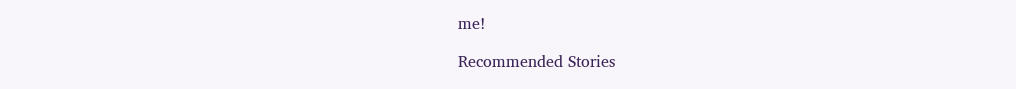me!

Recommended Stories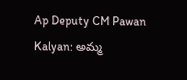Ap Deputy CM Pawan Kalyan: అమ్మ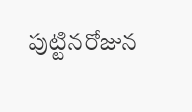పుట్టినరోజున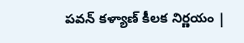పవన్ కళ్యాణ్ కీలక నిర్ణయం |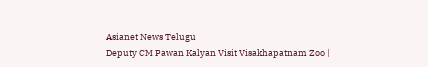Asianet News Telugu
Deputy CM Pawan Kalyan Visit Visakhapatnam Zoo |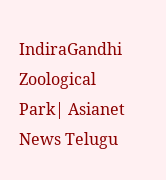IndiraGandhi Zoological Park| Asianet News Telugu